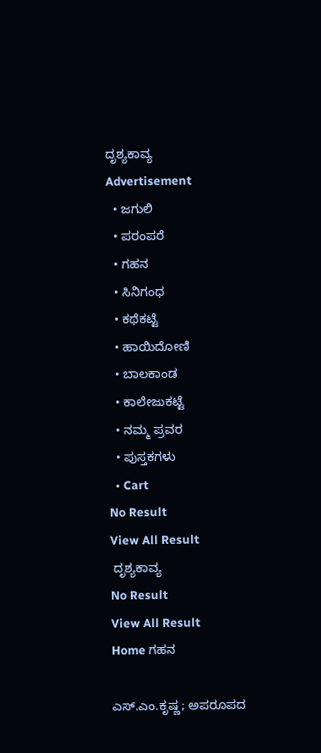ದೃಶ್ಯಕಾವ್ಯ
Advertisement
  • ಜಗುಲಿ
  • ಪರಂಪರೆ
  • ಗಹನ
  • ಸಿನಿಗಂಧ
  • ಕಥೆಕಟ್ಟೆ
  • ಹಾಯಿದೋಣಿ
  • ಬಾಲಕಾಂಡ
  • ಕಾಲೇಜುಕಟ್ಟೆ
  • ನಮ್ಮ ಪ್ರವರ
  • ಪುಸ್ತಕಗಳು
  • Cart
No Result
View All Result
 ದೃಶ್ಯಕಾವ್ಯ
No Result
View All Result
Home ಗಹನ

ಎಸ್.ಎಂ.ಕೃಷ್ಣ; ಅಪರೂಪದ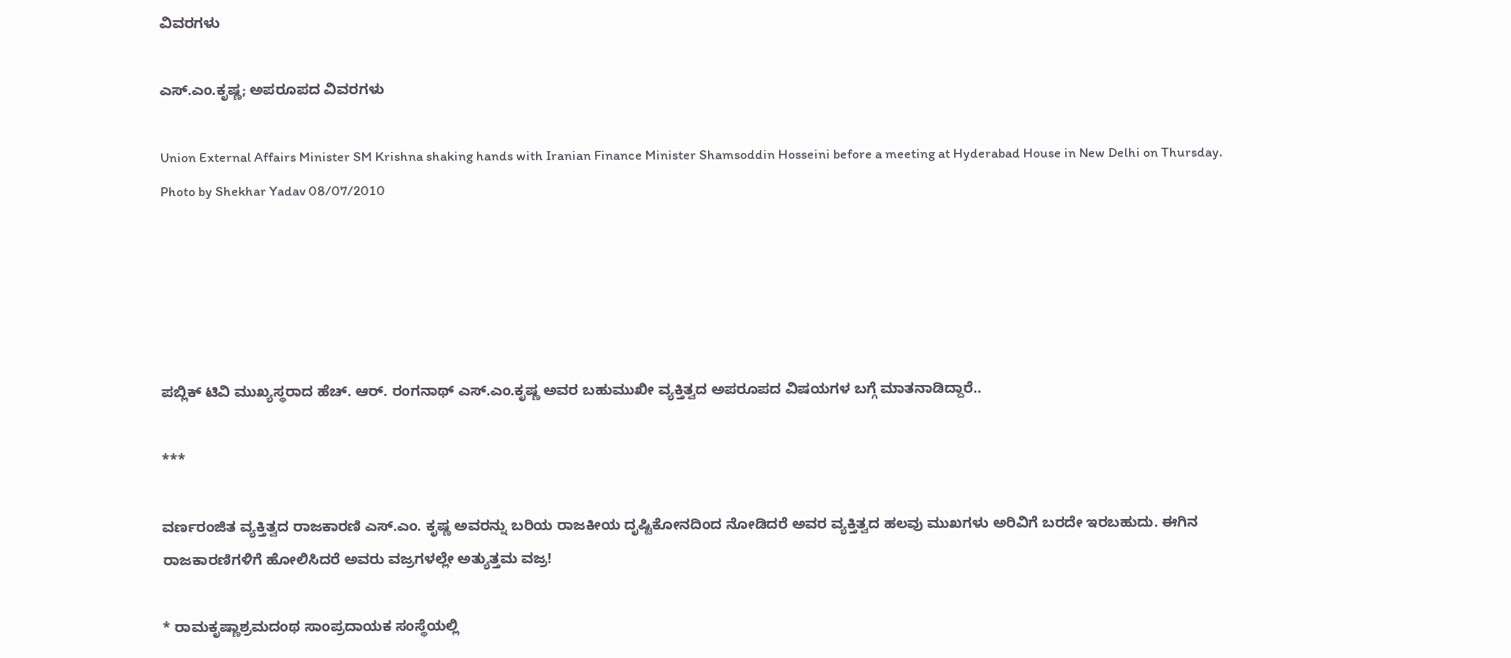ವಿವರಗಳು

ಎಸ್.ಎಂ.ಕೃಷ್ಣ; ಅಪರೂಪದ ವಿವರಗಳು

Union External Affairs Minister SM Krishna shaking hands with Iranian Finance Minister Shamsoddin Hosseini before a meeting at Hyderabad House in New Delhi on Thursday. Photo by Shekhar Yadav 08/07/2010





ಪಬ್ಲಿಕ್‌ ಟಿವಿ ಮುಖ್ಯಸ್ಥರಾದ ಹೆಚ್. ಆರ್‌. ರಂಗನಾಥ್‌ ಎಸ್‌.ಎಂ.ಕೃಷ್ಣ ಅವರ ಬಹುಮುಖೀ ವ್ಯಕ್ತಿತ್ವದ ಅಪರೂಪದ ವಿಷಯಗಳ ಬಗ್ಗೆ ಮಾತನಾಡಿದ್ದಾರೆ..

***

ವರ್ಣರಂಜಿತ ವ್ಯಕ್ತಿತ್ವದ ರಾಜಕಾರಣಿ ಎಸ್‌.ಎಂ. ಕೃಷ್ಣ ಅವರನ್ನು ಬರಿಯ ರಾಜಕೀಯ ದೃಷ್ಟಿಕೋನದಿಂದ ನೋಡಿದರೆ ಅವರ ವ್ಯಕ್ತಿತ್ವದ ಹಲವು ಮುಖಗಳು ಅರಿವಿಗೆ ಬರದೇ ಇರಬಹುದು. ಈಗಿನ ರಾಜಕಾರಣಿಗಳಿಗೆ ಹೋಲಿಸಿದರೆ ಅವರು ವಜ್ರಗಳಲ್ಲೇ ಅತ್ಯುತ್ತಮ ವಜ್ರ!

* ರಾಮಕೃಷ್ಣಾಶ್ರಮದಂಥ ಸಾಂಪ್ರದಾಯಕ ಸಂಸ್ಥೆಯಲ್ಲಿ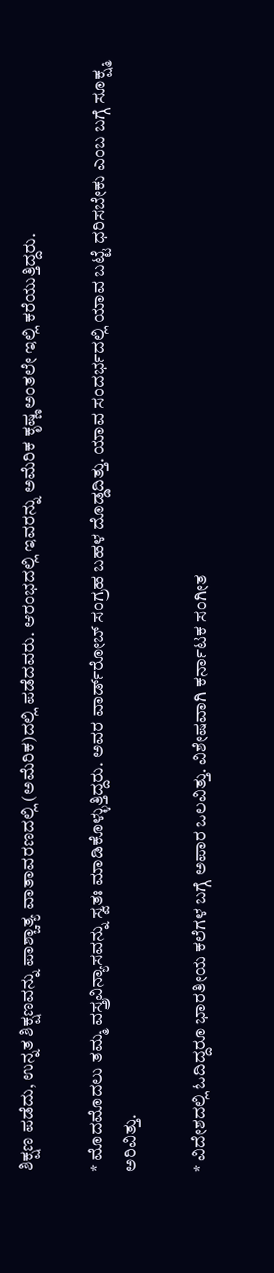ಶಿಕ್ಷಣ ಪಡೆದು, ಉನ್ನತ ಶಿಕ್ಷಣವನ್ನು ಪಾಶ್ಚಾತ್ಯ ವಾತಾವರಣದಲ್ಲಿ (ಅಮೆರಿಕ)ದಲ್ಲಿ ಪಡೆದವರು. ಆರಂಭದಲ್ಲಿ ಇವರನ್ನು ಅಮೆರಿಕ ಕೃಷ್ಣ ಅಂತಲೇ ಇಲ್ಲಿ ಕರೆಯುತ್ತಿದ್ದರು.

* ಮೊದಮೊದಲು ತಮ್ಮ ವಸ್ತ್ರವಿನ್ಯಾಸವನ್ನು ಸ್ವತಃ ಮಾಡಿಕೊಳ್ಳುತ್ತಿದ್ದರು. ಅವರ ವಾರ್ಡ್‌ರೋಬ್‌ ಸಂಗ್ರಹ ಬಹಳ ದೊಡ್ಡದಿತ್ತು. ಯಾವ ಸಂದರ್ಭದಲ್ಲಿ ಯಾವ ಬಟ್ಟೆ ಧರಿಸಬೇಕು ಎಂಬ ಬಗ್ಗೆ ಸೂಕ್ಷ್ಮ ಅರಿವಿತ್ತು.

* ವಿದೇಶದಲ್ಲಿ ಓದಿದ್ದರೂ ಭಾರತೀಯ ಕಲೆಗಳ ಬಗ್ಗೆ ಅಪಾರ ಒಲವಿತ್ತು. ವಿಶೇಷವಾಗಿ ಕರ್ನಾಟಕ ಸಂಗೀತ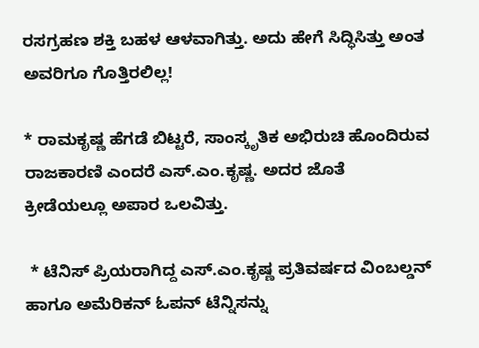ರಸಗ್ರಹಣ ಶಕ್ತಿ ಬಹಳ ಆಳವಾಗಿತ್ತು. ಅದು ಹೇಗೆ ಸಿದ್ಧಿಸಿತ್ತು ಅಂತ ಅವರಿಗೂ ಗೊತ್ತಿರಲಿಲ್ಲ!

* ರಾಮಕೃಷ್ಣ ಹೆಗಡೆ ಬಿಟ್ಟರೆ, ಸಾಂಸ್ಕೃತಿಕ ಅಭಿರುಚಿ ಹೊಂದಿರುವ ರಾಜಕಾರಣಿ ಎಂದರೆ ಎಸ್‌.ಎಂ.ಕೃಷ್ಣ. ಅದರ ಜೊತೆ ಕ್ರೀಡೆಯಲ್ಲೂ ಅಪಾರ ಒಲವಿತ್ತು.

 * ಟೆನಿಸ್‌ ಪ್ರಿಯರಾಗಿದ್ದ ಎಸ್‌.ಎಂ.ಕೃಷ್ಣ ಪ್ರತಿವರ್ಷದ ವಿಂಬಲ್ಡನ್‌ ಹಾಗೂ ಅಮೆರಿಕನ್‌ ಓಪನ್‌ ಟೆನ್ನಿಸನ್ನು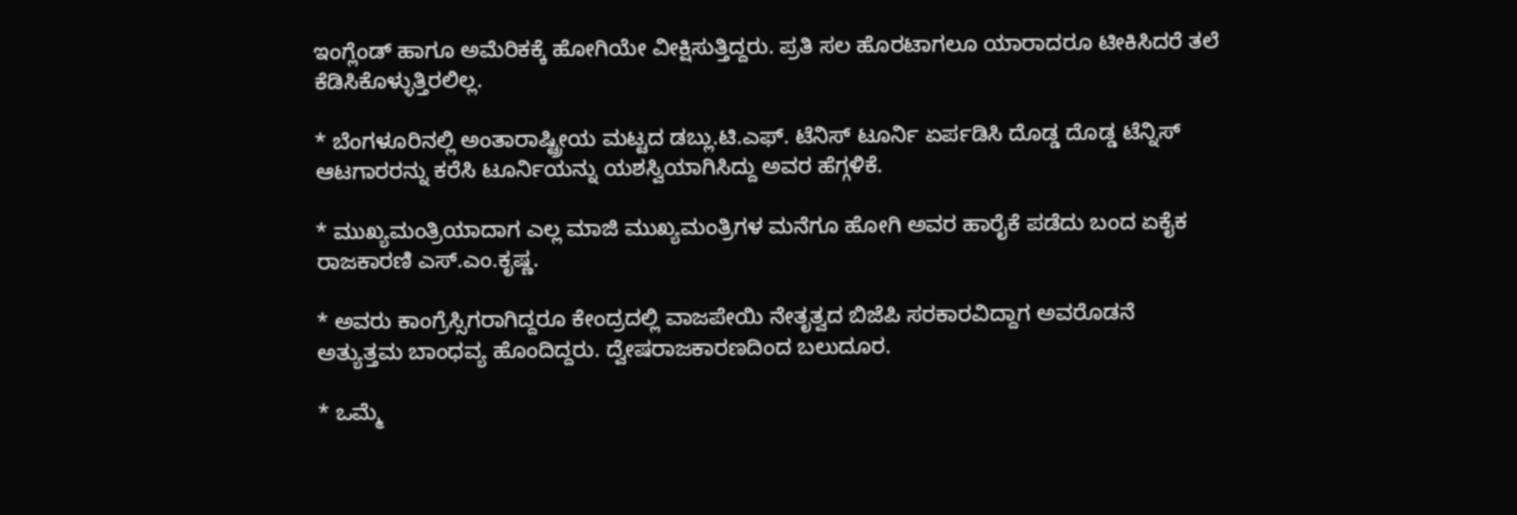ಇಂಗ್ಲೆಂಡ್‌ ಹಾಗೂ ಅಮೆರಿಕಕ್ಕೆ ಹೋಗಿಯೇ ವೀಕ್ಷಿಸುತ್ತಿದ್ದರು. ಪ್ರತಿ ಸಲ ಹೊರಟಾಗಲೂ ಯಾರಾದರೂ ಟೀಕಿಸಿದರೆ ತಲೆ ಕೆಡಿಸಿಕೊಳ್ಳುತ್ತಿರಲಿಲ್ಲ.

* ಬೆಂಗಳೂರಿನಲ್ಲಿ ಅಂತಾರಾಷ್ಟ್ರೀಯ ಮಟ್ಟದ ಡಬ್ಲು.ಟಿ.ಎಫ್. ಟೆನಿಸ್‌ ಟೂರ್ನಿ ಏರ್ಪಡಿಸಿ ದೊಡ್ಡ ದೊಡ್ಡ ಟೆನ್ನಿಸ್‌ ಆಟಗಾರರನ್ನು ಕರೆಸಿ ಟೂರ್ನಿಯನ್ನು ಯಶಸ್ವಿಯಾಗಿಸಿದ್ದು ಅವರ ಹೆಗ್ಗಳಿಕೆ.

* ಮುಖ್ಯಮಂತ್ರಿಯಾದಾಗ ಎಲ್ಲ ಮಾಜಿ ಮುಖ್ಯಮಂತ್ರಿಗಳ ಮನೆಗೂ ಹೋಗಿ ಅವರ ಹಾರೈಕೆ ಪಡೆದು ಬಂದ ಏಕೈಕ ರಾಜಕಾರಣಿ ಎಸ್‌.ಎಂ.ಕೃಷ್ಣ.

* ಅವರು ಕಾಂಗ್ರೆಸ್ಸಿಗರಾಗಿದ್ದರೂ ಕೇಂದ್ರದಲ್ಲಿ ವಾಜಪೇಯಿ ನೇತೃತ್ವದ ಬಿಜೆಪಿ ಸರಕಾರವಿದ್ದಾಗ ಅವರೊಡನೆ ಅತ್ಯುತ್ತಮ ಬಾಂಧವ್ಯ ಹೊಂದಿದ್ದರು. ದ್ವೇಷರಾಜಕಾರಣದಿಂದ ಬಲುದೂರ.

* ಒಮ್ಮೆ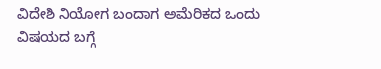ವಿದೇಶಿ ನಿಯೋಗ ಬಂದಾಗ ಅಮೆರಿಕದ ಒಂದು ವಿಷಯದ ಬಗ್ಗೆ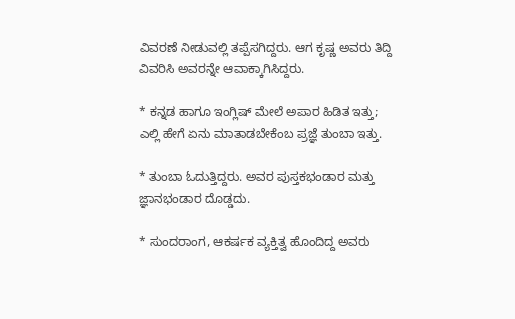ವಿವರಣೆ ನೀಡುವಲ್ಲಿ ತಪ್ಪೆಸಗಿದ್ದರು. ಆಗ ಕೃಷ್ಣ ಅವರು ತಿದ್ದಿ ವಿವರಿಸಿ ಅವರನ್ನೇ ಆವಾಕ್ಕಾಗಿಸಿದ್ದರು.

* ಕನ್ನಡ ಹಾಗೂ ಇಂಗ್ಲಿಷ್‌ ಮೇಲೆ ಅಪಾರ ಹಿಡಿತ ಇತ್ತು; ಎಲ್ಲಿ ಹೇಗೆ ಏನು ಮಾತಾಡಬೇಕೆಂಬ ಪ್ರಜ್ಞೆ ತುಂಬಾ ಇತ್ತು.

* ತುಂಬಾ ಓದುತ್ತಿದ್ದರು. ಅವರ ಪುಸ್ತಕಭಂಡಾರ ಮತ್ತು ಜ್ಞಾನಭಂಡಾರ ದೊಡ್ಡದು.

* ಸುಂದರಾಂಗ, ಆಕರ್ಷಕ ವ್ಯಕ್ತಿತ್ವ ಹೊಂದಿದ್ದ ಅವರು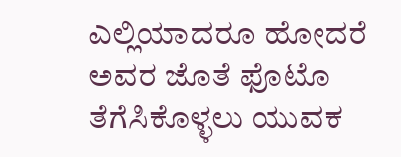ಎಲ್ಲಿಯಾದರೂ ಹೋದರೆ ಅವರ ಜೊತೆ ಫೊಟೊ ತೆಗೆಸಿಕೊಳ್ಳಲು ಯುವಕ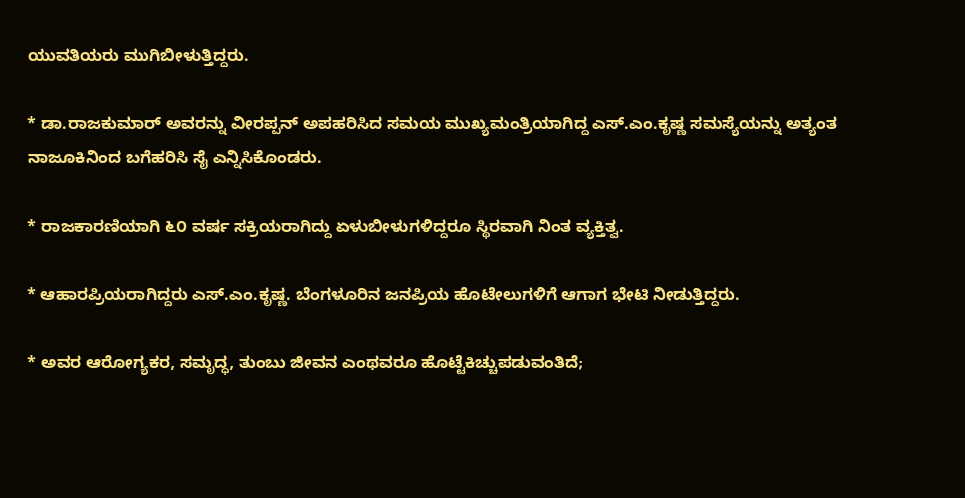ಯುವತಿಯರು ಮುಗಿಬೀಳುತ್ತಿದ್ದರು.

* ಡಾ.ರಾಜಕುಮಾರ್‌ ಅವರನ್ನು ವೀರಪ್ಪನ್‌ ಅಪಹರಿಸಿದ ಸಮಯ ಮುಖ್ಯಮಂತ್ರಿಯಾಗಿದ್ದ ಎಸ್.ಎಂ.ಕೃಷ್ಣ ಸಮಸ್ಯೆಯನ್ನು ಅತ್ಯಂತ ನಾಜೂಕಿನಿಂದ ಬಗೆಹರಿಸಿ ಸೈ ಎನ್ನಿಸಿಕೊಂಡರು.

* ರಾಜಕಾರಣಿಯಾಗಿ ೬೦ ವರ್ಷ ಸಕ್ರಿಯರಾಗಿದ್ದು ಏಳುಬೀಳುಗಳಿದ್ದರೂ ಸ್ಥಿರವಾಗಿ ನಿಂತ ವ್ಯಕ್ತಿತ್ವ.

* ಆಹಾರಪ್ರಿಯರಾಗಿದ್ದರು ಎಸ್‌.ಎಂ.ಕೃಷ್ಣ. ಬೆಂಗಳೂರಿನ ಜನಪ್ರಿಯ ಹೊಟೇಲುಗಳಿಗೆ ಆಗಾಗ ಭೇಟಿ ನೀಡುತ್ತಿದ್ದರು.

* ಅವರ ಆರೋಗ್ಯಕರ, ಸಮೃದ್ಧ, ತುಂಬು ಜೀವನ ಎಂಥವರೂ ಹೊಟ್ಟೆಕಿಚ್ಚುಪಡುವಂತಿದೆ;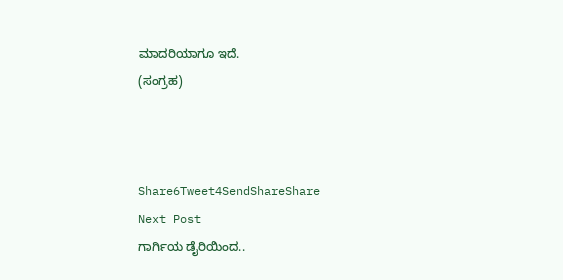ಮಾದರಿಯಾಗೂ ಇದೆ.
(ಸಂಗ್ರಹ)



Share6Tweet4SendShareShare
Next Post
ಗಾರ್ಗಿಯ ಡೈರಿಯಿಂದ..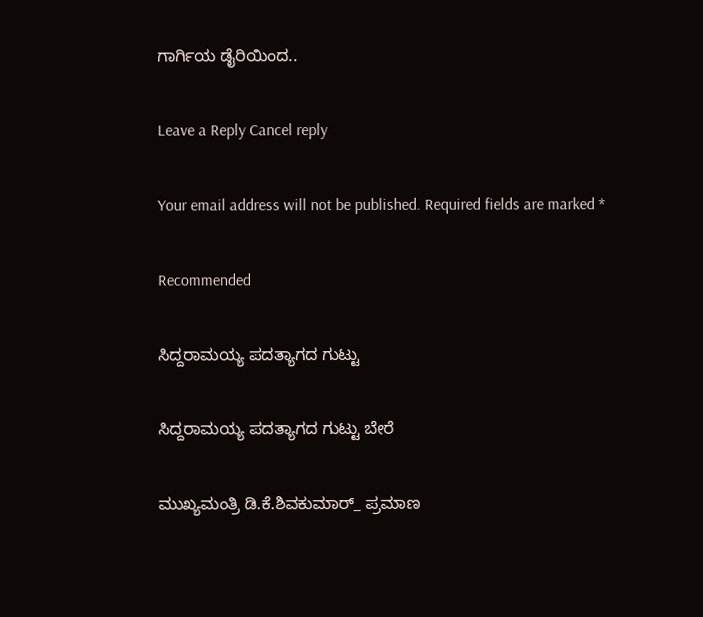ಗಾರ್ಗಿಯ ಡೈರಿಯಿಂದ..

Leave a Reply Cancel reply

Your email address will not be published. Required fields are marked *

Recommended

ಸಿದ್ದರಾಮಯ್ಯ ಪದತ್ಯಾಗದ ಗುಟ್ಟು

ಸಿದ್ದರಾಮಯ್ಯ ಪದತ್ಯಾಗದ ಗುಟ್ಟು ಬೇರೆ

ಮುಖ್ಯಮಂತ್ರಿ ಡಿ.ಕೆ.ಶಿವಕುಮಾರ್_ ಪ್ರಮಾಣ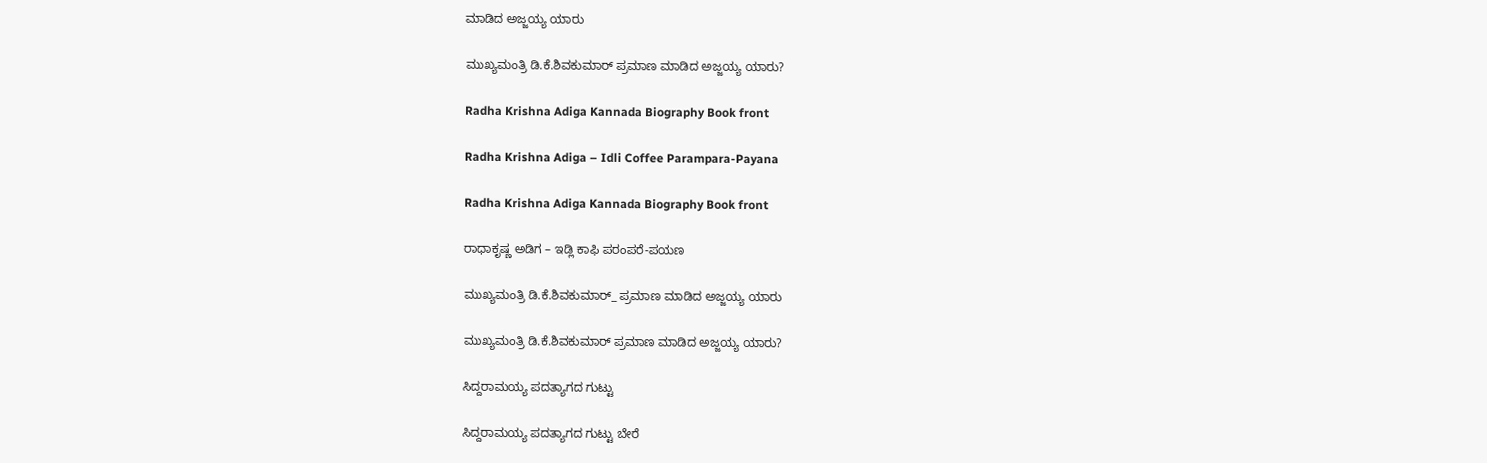ಮಾಡಿದ ಅಜ್ಜಯ್ಯ ಯಾರು

ಮುಖ್ಯಮಂತ್ರಿ ಡಿ.ಕೆ.ಶಿವಕುಮಾರ್‌ ಪ್ರಮಾಣ ಮಾಡಿದ ಅಜ್ಜಯ್ಯ ಯಾರು?

Radha Krishna Adiga Kannada Biography Book front

Radha Krishna Adiga – Idli Coffee Parampara-Payana

Radha Krishna Adiga Kannada Biography Book front

ರಾಧಾಕೃಷ್ಣ ಅಡಿಗ – ಇಡ್ಲಿ ಕಾಫಿ ಪರಂಪರೆ-ಪಯಣ

ಮುಖ್ಯಮಂತ್ರಿ ಡಿ.ಕೆ.ಶಿವಕುಮಾರ್_ ಪ್ರಮಾಣ ಮಾಡಿದ ಅಜ್ಜಯ್ಯ ಯಾರು

ಮುಖ್ಯಮಂತ್ರಿ ಡಿ.ಕೆ.ಶಿವಕುಮಾರ್‌ ಪ್ರಮಾಣ ಮಾಡಿದ ಅಜ್ಜಯ್ಯ ಯಾರು?

ಸಿದ್ದರಾಮಯ್ಯ ಪದತ್ಯಾಗದ ಗುಟ್ಟು

ಸಿದ್ದರಾಮಯ್ಯ ಪದತ್ಯಾಗದ ಗುಟ್ಟು ಬೇರೆ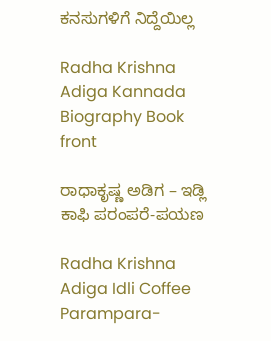ಕನಸುಗಳಿಗೆ ನಿದ್ದೆಯಿಲ್ಲ

Radha Krishna Adiga Kannada Biography Book front

ರಾಧಾಕೃಷ್ಣ ಅಡಿಗ – ಇಡ್ಲಿ ಕಾಫಿ ಪರಂಪರೆ-ಪಯಣ

Radha Krishna Adiga Idli Coffee Parampara-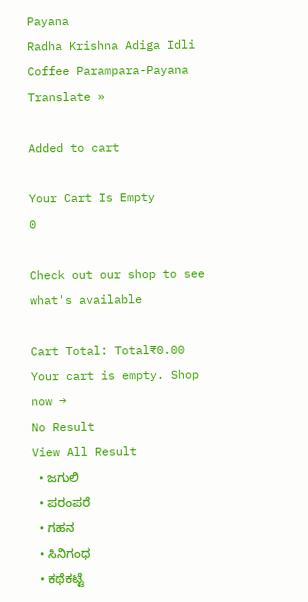Payana
Radha Krishna Adiga Idli Coffee Parampara-Payana
Translate »

Added to cart

Your Cart Is Empty
0

Check out our shop to see what's available

Cart Total: Total₹0.00
Your cart is empty. Shop now →
No Result
View All Result
  • ಜಗುಲಿ
  • ಪರಂಪರೆ
  • ಗಹನ
  • ಸಿನಿಗಂಧ
  • ಕಥೆಕಟ್ಟೆ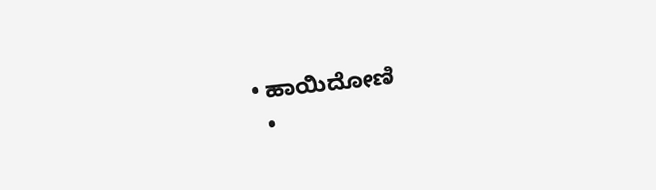• ಹಾಯಿದೋಣಿ
  •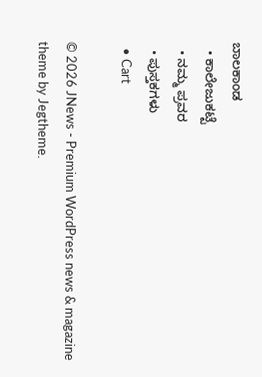ಬಾಲಕಾಂಡ
  • ಕಾಲೇಜುಕಟ್ಟೆ
  • ನಮ್ಮ ಪ್ರವರ
  • ಪುಸ್ತಕಗಳು
  • Cart

© 2026 JNews - Premium WordPress news & magazine theme by Jegtheme.